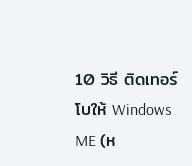10 วิธี ติดเทอร์โบให้ Windows ME (ห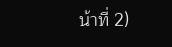น้าที่ 2)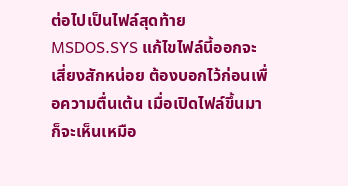ต่อไปเป็นไฟล์สุดท้าย MSDOS.SYS แก้ไขไฟล์นี้ออกจะเสี่ยงสักหน่อย ต้องบอกไว้ก่อนเพื่อความตื่นเต้น เมื่อเปิดไฟล์ขึ้นมาก็จะเห็นเหมือ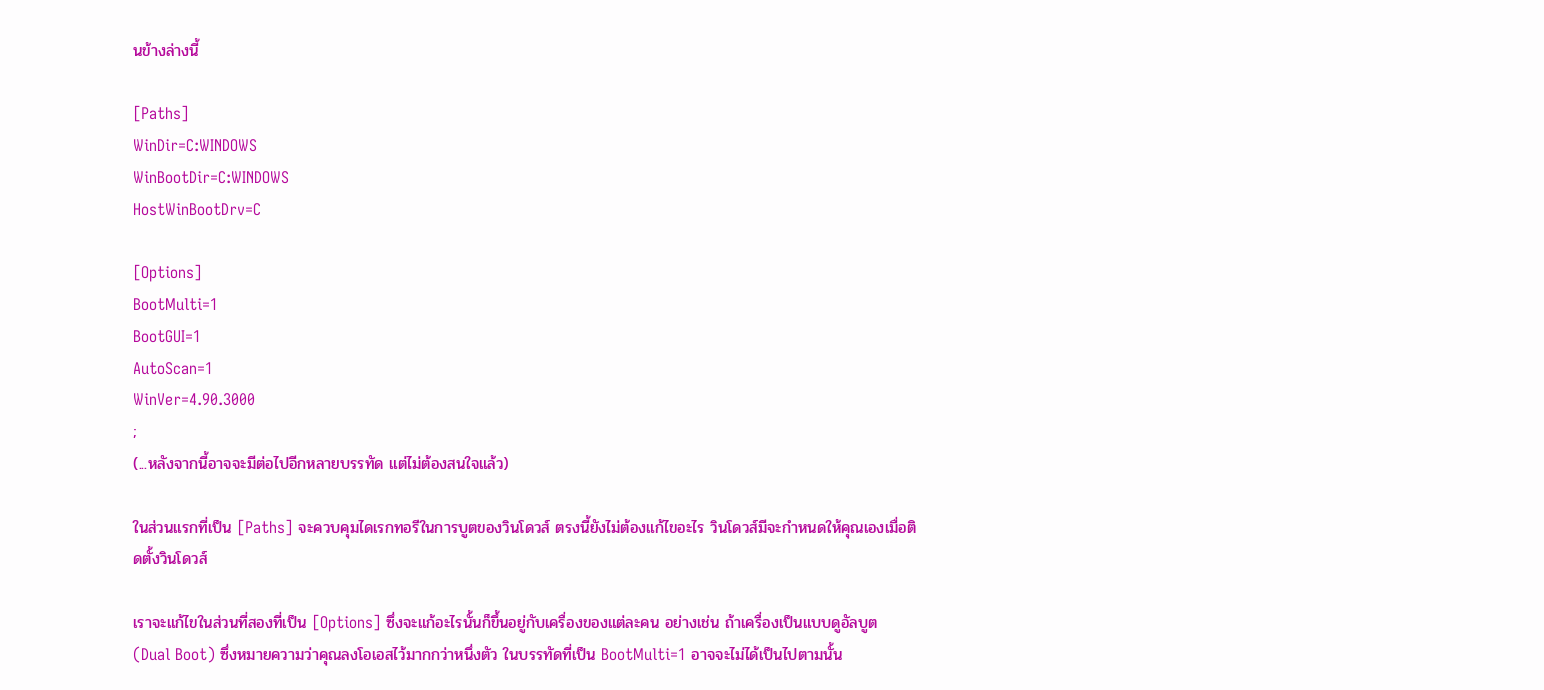นข้างล่างนี้

[Paths]
WinDir=C:WINDOWS
WinBootDir=C:WINDOWS
HostWinBootDrv=C

[Options]
BootMulti=1
BootGUI=1
AutoScan=1
WinVer=4.90.3000
;
(...หลังจากนี้อาจจะมีต่อไปอีกหลายบรรทัด แต่ไม่ต้องสนใจแล้ว)

ในส่วนแรกที่เป็น [Paths] จะควบคุมไดเรกทอรีในการบูตของวินโดวส์ ตรงนี้ยังไม่ต้องแก้ไขอะไร วินโดวส์มีจะกำหนดให้คุณเองเมื่อติดตั้งวินโดวส์

เราจะแก้ไขในส่วนที่สองที่เป็น [Options] ซึ่งจะแก้อะไรนั้นก็ขึ้นอยู่กับเครื่องของแต่ละคน อย่างเช่น ถ้าเครื่องเป็นแบบดูอัลบูต (Dual Boot) ซึ่งหมายความว่าคุณลงโอเอสไว้มากกว่าหนึ่งตัว ในบรรทัดที่เป็น BootMulti=1 อาจจะไม่ได้เป็นไปตามนั้น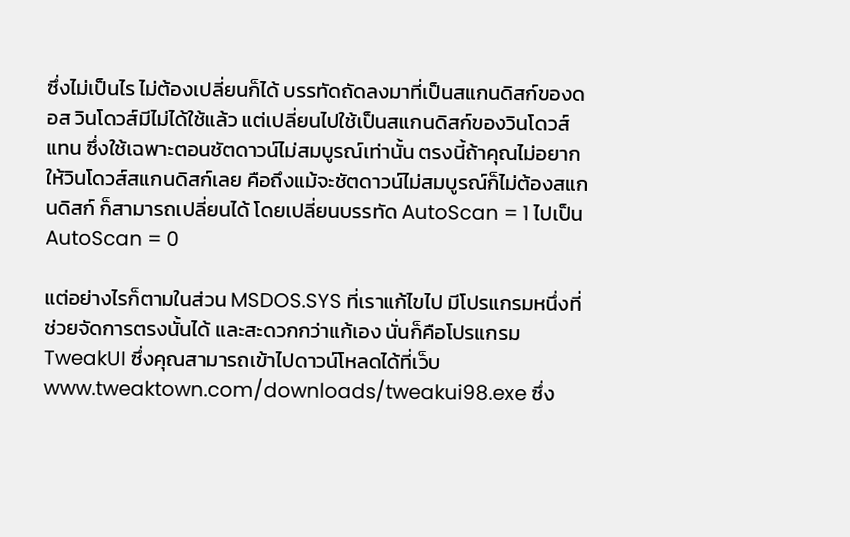ซึ่งไม่เป็นไร ไม่ต้องเปลี่ยนก็ได้ บรรทัดถัดลงมาที่เป็นสแกนดิสก์ของดอส วินโดวส์มีไม่ได้ใช้แล้ว แต่เปลี่ยนไปใช้เป็นสแกนดิสก์ของวินโดวส์แทน ซึ่งใช้เฉพาะตอนชัตดาวน์ไม่สมบูรณ์เท่านั้น ตรงนี้ถ้าคุณไม่อยากให้วินโดวส์สแกนดิสก์เลย คือถึงแม้จะชัตดาวน์ไม่สมบูรณ์ก็ไม่ต้องสแกนดิสก์ ก็สามารถเปลี่ยนได้ โดยเปลี่ยนบรรทัด AutoScan = 1 ไปเป็น AutoScan = 0

แต่อย่างไรก็ตามในส่วน MSDOS.SYS ที่เราแก้ไขไป มีโปรแกรมหนึ่งที่ช่วยจัดการตรงนั้นได้ และสะดวกกว่าแก้เอง นั่นก็คือโปรแกรม TweakUI ซึ่งคุณสามารถเข้าไปดาวน์โหลดได้ที่เว็บ www.tweaktown.com/downloads/tweakui98.exe ซึ่ง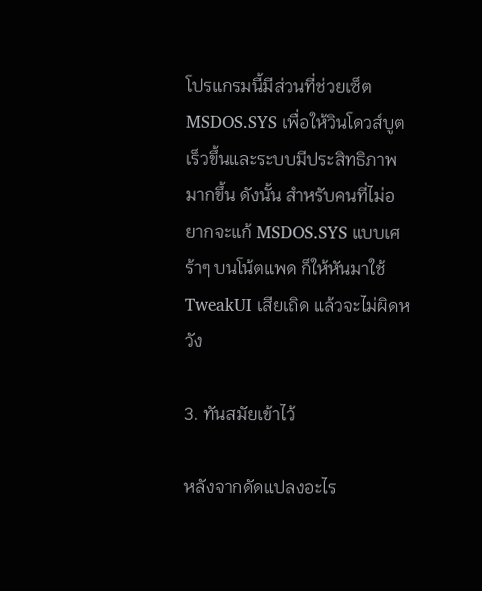โปรแกรมนี้มีส่วนที่ช่วยเซ็ต MSDOS.SYS เพื่อให้วินโดวส์บูตเร็วขึ้นและระบบมีประสิทธิภาพมากขึ้น ดังนั้น สำหรับคนที่ไม่อยากจะแก้ MSDOS.SYS แบบเศร้าๆ บนโน้ตแพด ก็ให้หันมาใช้ TweakUI เสียเถิด แล้วจะไม่ผิดหวัง

3. ทันสมัยเข้าไว้

หลังจากดัดแปลงอะไร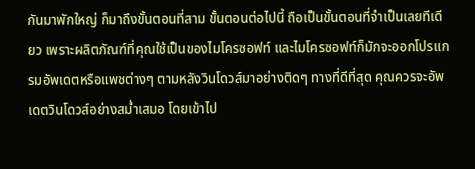กันมาพักใหญ่ ก็มาถึงขั้นตอนที่สาม ขั้นตอนต่อไปนี้ ถือเป็นขั้นตอนที่จำเป็นเลยทีเดียว เพราะผลิตภัณฑ์ที่คุณใช้เป็นของไมโครซอฟท์ และไมโครซอฟท์ก็มักจะออกโปรแกรมอัพเดตหรือแพชต่างๆ ตามหลังวินโดวส์มาอย่างติดๆ ทางที่ดีที่สุด คุณควรจะอัพเดตวินโดวส์อย่างสม่ำเสมอ โดยเข้าไป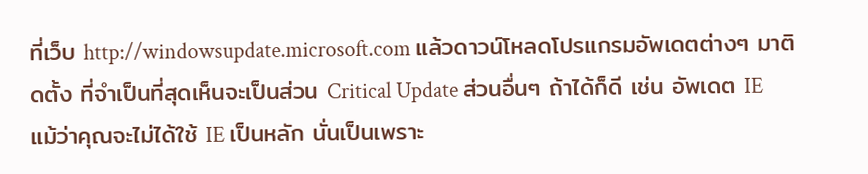ที่เว็บ http://windowsupdate.microsoft.com แล้วดาวน์โหลดโปรแกรมอัพเดตต่างๆ มาติดตั้ง ที่จำเป็นที่สุดเห็นจะเป็นส่วน Critical Update ส่วนอื่นๆ ถ้าได้ก็ดี เช่น อัพเดต IE แม้ว่าคุณจะไม่ได้ใช้ IE เป็นหลัก นั่นเป็นเพราะ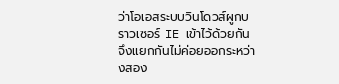ว่าโอเอสระบบวินโดวส์ผูกบราวเซอร์ IE เข้าไว้ด้วยกัน จึงแยกกันไม่ค่อยออกระหว่างสอง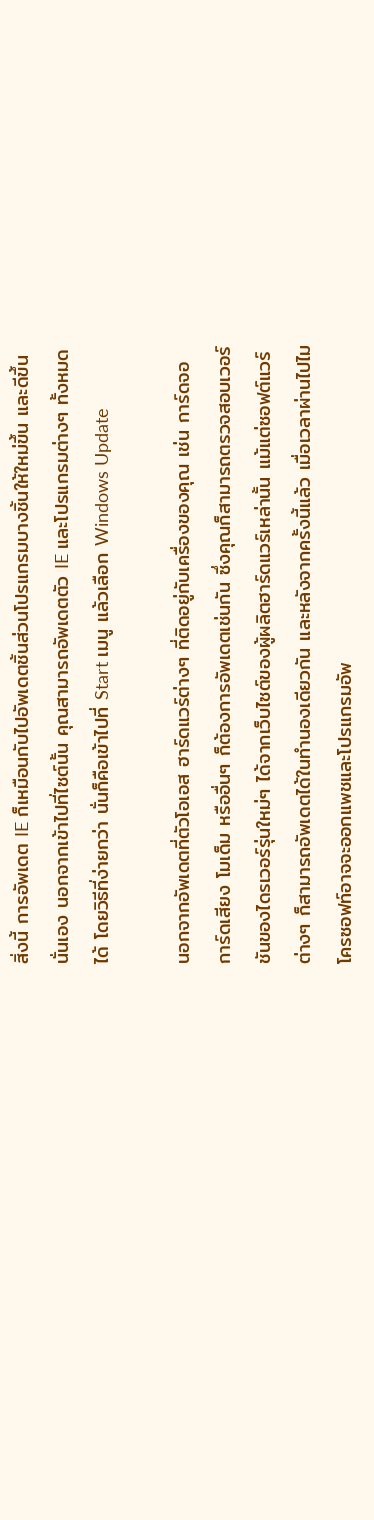สิ่งนี้ การอัพเดต IE ก็เหมือนกับไปอัพเดตชิ้นส่วนโปรแกรมบางชิ้นให้ใหม่ขึ้น และดีขึ้นนั่นเอง นอกจากเข้าไปที่ไซต์นั้น คุณสามารถอัพเดตตัว IE และโปรแกรมต่างๆ ทั้งหมดได้ โดยวิธีที่ง่ายกว่า นั่นก็คือเข้าไปที่ Start เมนู แล้วเลือก Windows Update

นอกจากอัพเดตที่ตัวโอเอส ฮาร์ดแวร์ต่างๆ ที่ติดอยู่กับเครื่องของคุณ เช่น การ์ดจอ การ์ดเสียง โมเด็ม หรืออื่นๆ ก็ต้องการอัพเดตเช่นกัน ซึ่งคุณก็สามารถตรวจสอบเวอร์ชันของไดรเวอร์รุ่นใหม่ๆ ได้จากเว็บไซต์ของผู้ผลิตฮาร์ดแวร์เหล่านั้น แม้แต่ซอฟต์แวร์ต่างๆ ก็สามารถอัพเดตได้ในทำนองเดียวกัน และหลังจากครั้งนี้แล้ว เมื่อเวลาผ่านไปไมโครซอฟท์อาจจะออกแพชและโปรแกรมอัพ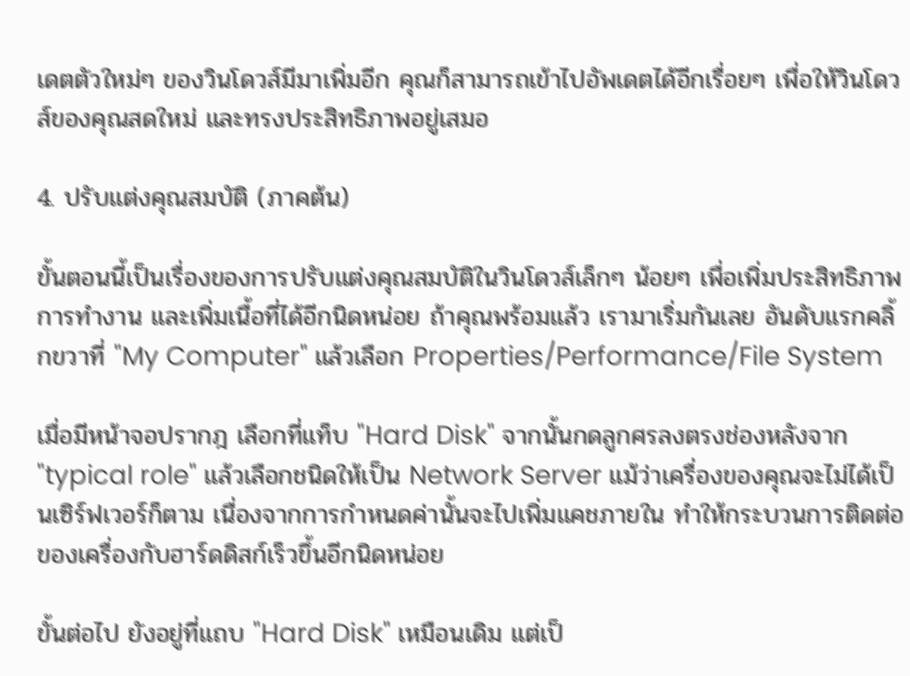เดตตัวใหม่ๆ ของวินโดวส์มีมาเพิ่มอีก คุณก็สามารถเข้าไปอัพเดตได้อีกเรื่อยๆ เพื่อให้วินโดวส์ของคุณสดใหม่ และทรงประสิทธิภาพอยู่เสมอ

4. ปรับแต่งคุณสมบัติ (ภาคต้น)

ขั้นตอนนี้เป็นเรื่องของการปรับแต่งคุณสมบัติในวินโดวส์เล็กๆ น้อยๆ เพื่อเพิ่มประสิทธิภาพการทำงาน และเพิ่มเนื้อที่ได้อีกนิดหน่อย ถ้าคุณพร้อมแล้ว เรามาเริ่มกันเลย อันดับแรกคลิ้กขวาที่ "My Computer" แล้วเลือก Properties/Performance/File System

เมื่อมีหน้าจอปรากฎ เลือกที่แท็บ "Hard Disk" จากนั้นกดลูกศรลงตรงช่องหลังจาก "typical role" แล้วเลือกชนิดให้เป็น Network Server แม้ว่าเครื่องของคุณจะไม่ได้เป็นเซิร์ฟเวอร์ก็ตาม เนื่องจากการกำหนดค่านั้นจะไปเพิ่มแคชภายใน ทำให้กระบวนการติดต่อของเครื่องกับฮาร์ดดิสก์เร็วขึ้นอีกนิดหน่อย

ขั้นต่อไป ยังอยู่ที่แถบ "Hard Disk" เหมือนเดิม แต่เป็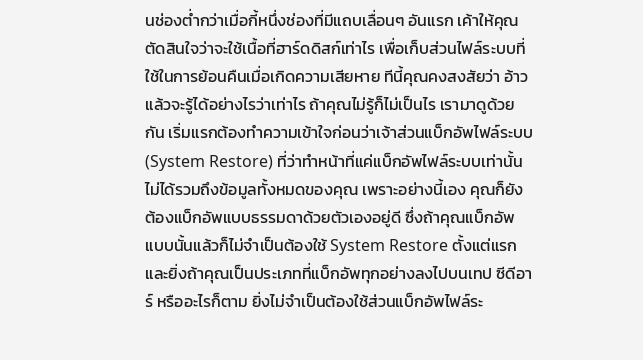นช่องต่ำกว่าเมื่อกี้หนึ่งช่องที่มีแถบเลื่อนๆ อันแรก เค้าให้คุณตัดสินใจว่าจะใช้เนื้อที่ฮาร์ดดิสก์เท่าไร เพื่อเก็บส่วนไฟล์ระบบที่ใช้ในการย้อนคืนเมื่อเกิดความเสียหาย ทีนี้คุณคงสงสัยว่า อ้าว แล้วจะรู้ได้อย่างไรว่าเท่าไร ถ้าคุณไม่รู้ก็ไม่เป็นไร เรามาดูด้วยกัน เริ่มแรกต้องทำความเข้าใจก่อนว่าเจ้าส่วนแบ็กอัพไฟล์ระบบ(System Restore) ที่ว่าทำหน้าที่แค่แบ็กอัพไฟล์ระบบเท่านั้น ไม่ได้รวมถึงข้อมูลทั้งหมดของคุณ เพราะอย่างนี้เอง คุณก็ยังต้องแบ็กอัพแบบธรรมดาด้วยตัวเองอยู่ดี ซึ่งถ้าคุณแบ็กอัพแบบนั้นแล้วก็ไม่จำเป็นต้องใช้ System Restore ตั้งแต่แรก และยิ่งถ้าคุณเป็นประเภทที่แบ็กอัพทุกอย่างลงไปบนเทป ซีดีอาร์ หรืออะไรก็ตาม ยิ่งไม่จำเป็นต้องใช้ส่วนแบ็กอัพไฟล์ระ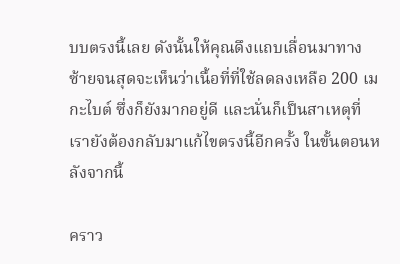บบตรงนี้เลย ดังนั้นให้คุณดึงแถบเลื่อนมาทางซ้ายจนสุดจะเห็นว่าเนื้อที่ที่ใช้ลดลงเหลือ 200 เมกะไบต์ ซึ่งก็ยังมากอยู่ดี และนั่นก็เป็นสาเหตุที่เรายังต้องกลับมาแก้ไขตรงนี้อีกครั้ง ในขั้นตอนหลังจากนี้

คราว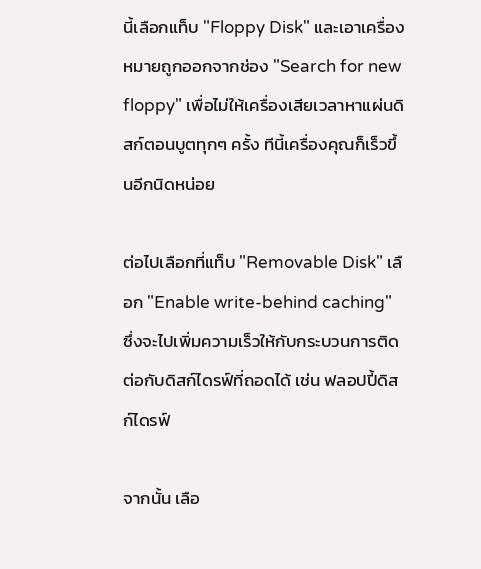นี้เลือกแท็บ "Floppy Disk" และเอาเครื่องหมายถูกออกจากช่อง "Search for new floppy" เพื่อไม่ให้เครื่องเสียเวลาหาแผ่นดิสก์ตอนบูตทุกๆ ครั้ง ทีนี้เครื่องคุณก็เร็วขึ้นอีกนิดหน่อย

ต่อไปเลือกที่แท็บ "Removable Disk" เลือก "Enable write-behind caching" ซึ่งจะไปเพิ่มความเร็วให้กับกระบวนการติดต่อกับดิสก์ไดรฟ์ที่ถอดได้ เช่น ฟลอปปี้ดิสก์ไดรฟ์

จากนั้น เลือ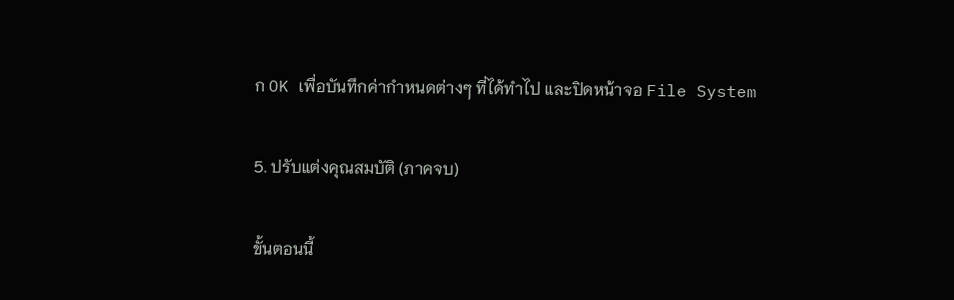ก OK เพื่อบันทึกค่ากำหนดต่างๆ ที่ได้ทำไป และปิดหน้าจอ File System

5. ปรับแต่งคุณสมบัติ (ภาคจบ)

ขั้นตอนนี้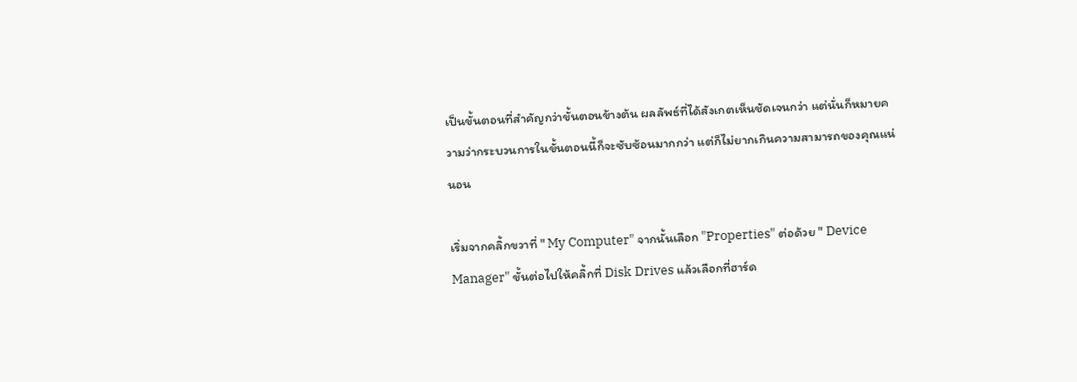เป็นขั้นตอนที่สำคัญกว่าขั้นตอนข้างต้น ผลลัพธ์ที่ได้สังเกตเห็นชัดเจนกว่า แต่นั่นก็หมายความว่ากระบวนการในขั้นตอนนี้ก็จะซับซ้อนมากกว่า แต่ก็ไม่ยากเกินความสามารถของคุณแน่นอน

เริ่มจากคลิ้กขวาที่ " My Computer" จากนั้นเลือก "Properties" ต่อด้วย " Device Manager" ขั้นต่อไปให้คลิ้กที่ Disk Drives แล้วเลือกที่ฮาร์ด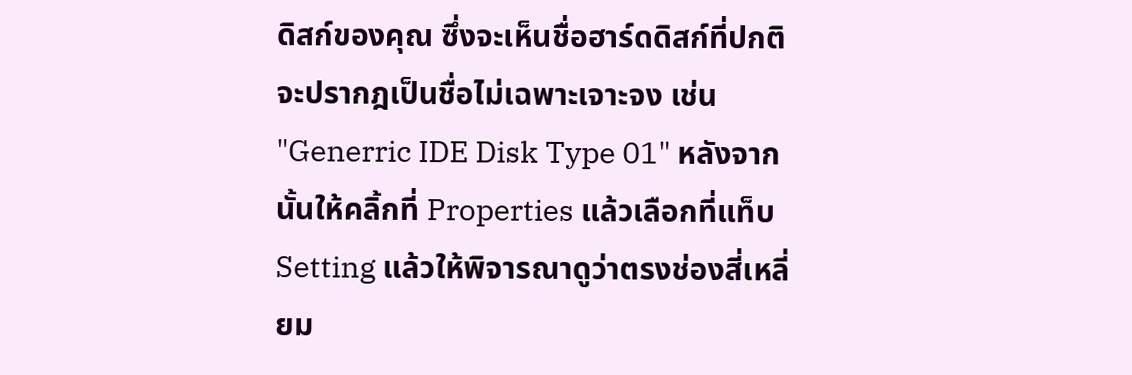ดิสก์ของคุณ ซึ่งจะเห็นชื่อฮาร์ดดิสก์ที่ปกติจะปรากฎเป็นชื่อไม่เฉพาะเจาะจง เช่น "Generric IDE Disk Type 01" หลังจากนั้นให้คลิ้กที่ Properties แล้วเลือกที่แท็บ Setting แล้วให้พิจารณาดูว่าตรงช่องสี่เหลี่ยม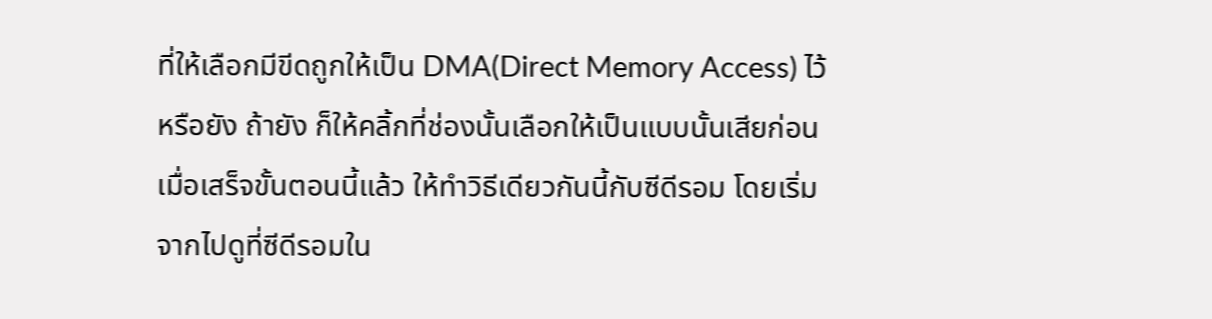ที่ให้เลือกมีขีดถูกให้เป็น DMA(Direct Memory Access) ไว้หรือยัง ถ้ายัง ก็ให้คลิ้กที่ช่องนั้นเลือกให้เป็นแบบนั้นเสียก่อน เมื่อเสร็จขั้นตอนนี้แล้ว ให้ทำวิธีเดียวกันนี้กับซีดีรอม โดยเริ่มจากไปดูที่ซีดีรอมใน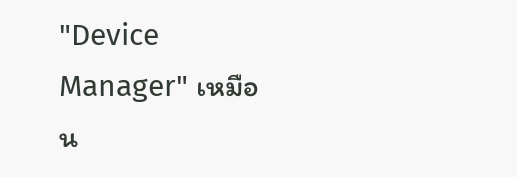"Device Manager" เหมือน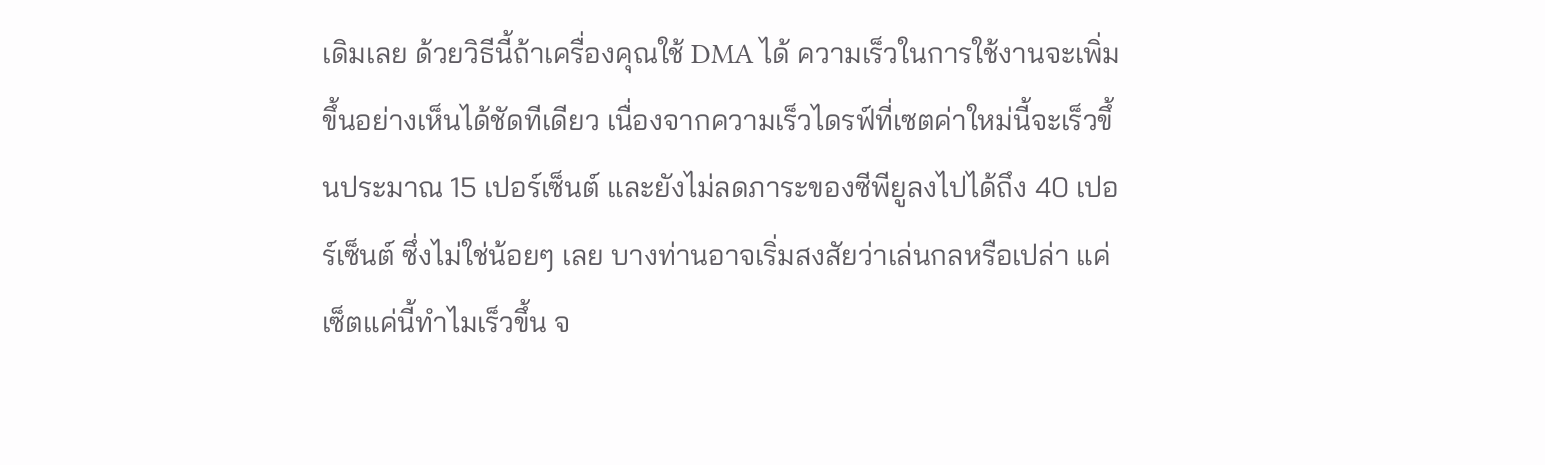เดิมเลย ด้วยวิธีนี้ถ้าเครื่องคุณใช้ DMA ได้ ความเร็วในการใช้งานจะเพิ่มขึ้นอย่างเห็นได้ชัดทีเดียว เนื่องจากความเร็วไดรฟ์ที่เซตค่าใหม่นี้จะเร็วขึ้นประมาณ 15 เปอร์เซ็นต์ และยังไม่ลดภาระของซีพียูลงไปได้ถึง 40 เปอร์เซ็นต์ ซึ่งไม่ใช่น้อยๆ เลย บางท่านอาจเริ่มสงสัยว่าเล่นกลหรือเปล่า แค่เซ็ตแค่นี้ทำไมเร็วขึ้น จ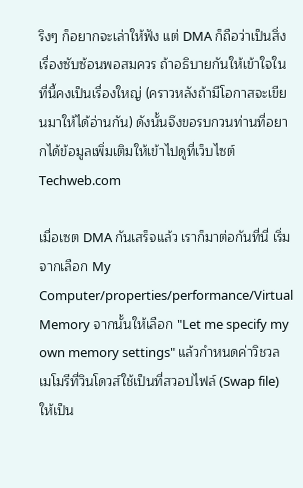ริงๆ ก็อยากจะเล่าให้ฟัง แต่ DMA ก็ถือว่าเป็นสิ่งเรื่องซับซ้อนพอสมควร ถ้าอธิบายกันให้เข้าใจในที่นี้คงเป็นเรื่องใหญ่ (คราวหลังถ้ามีโอกาสจะเขียนมาให้ได้อ่านกัน) ดังนั้นจึงขอรบกวนท่านที่อยากได้ข้อมูลเพิ่มเติมให้เข้าไปดูที่เว็บไซต์ Techweb.com

เมื่อเซต DMA กันเสร็จแล้ว เราก็มาต่อกันที่นี่ เริ่มจากเลือก My Computer/properties/performance/Virtual Memory จากนั้นให้เลือก "Let me specify my own memory settings" แล้วกำหนดค่าวิชวลเมโมรีที่วินโดวส์ใช้เป็นที่สวอปไฟล์ (Swap file)ให้เป็น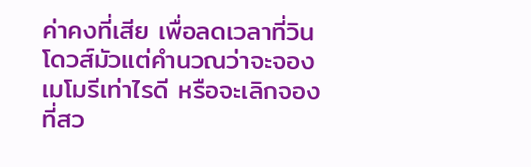ค่าคงที่เสีย เพื่อลดเวลาที่วินโดวส์มัวแต่คำนวณว่าจะจองเมโมรีเท่าไรดี หรือจะเลิกจองที่สว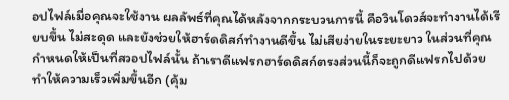อปไฟล์เมื่อคุณจะใช้งาน ผลลัพธ์ที่คุณได้หลังจากกระบวนการนี้ คือวินโดวส์จะทำงานได้เรียบขึ้น ไม่สะดุด และยังช่วยให้ฮาร์ดดิสก์ทำงานดีขึ้น ไม่เสียง่ายในระยะยาว ในส่วนที่คุณกำหนดให้เป็นที่สวอปไฟล์นั้น ถ้าเราดีแฟรกฮาร์ดดิสก์ตรงส่วนนี้ก็จะถูกดีแฟรกไปด้วย ทำให้ความเร็วเพิ่มขึ้นอีก (คุ้ม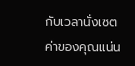กับเวลานั่งเซตค่าของคุณแน่น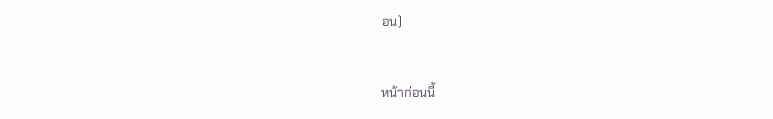อน)


หน้าก่อนนี้